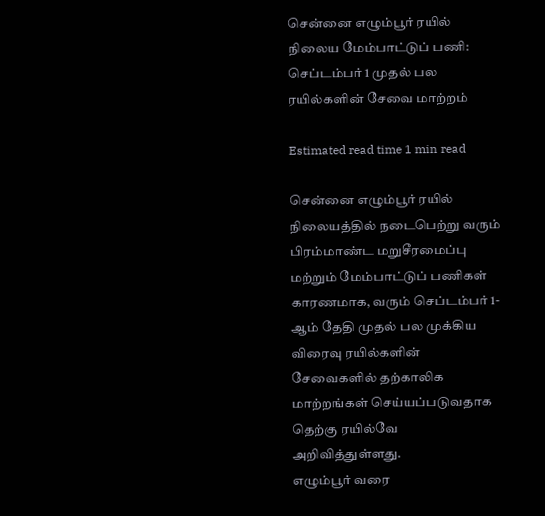சென்னை எழும்பூர் ரயில் நிலைய மேம்பாட்டுப் பணி: செப்டம்பர் 1 முதல் பல ரயில்களின் சேவை மாற்றம்

Estimated read time 1 min read

சென்னை எழும்பூர் ரயில் நிலையத்தில் நடைபெற்று வரும் பிரம்மாண்ட மறுசீரமைப்பு மற்றும் மேம்பாட்டுப் பணிகள் காரணமாக, வரும் செப்டம்பர் 1-ஆம் தேதி முதல் பல முக்கிய விரைவு ரயில்களின் சேவைகளில் தற்காலிக மாற்றங்கள் செய்யப்படுவதாக தெற்கு ரயில்வே அறிவித்துள்ளது.
எழும்பூர் வரை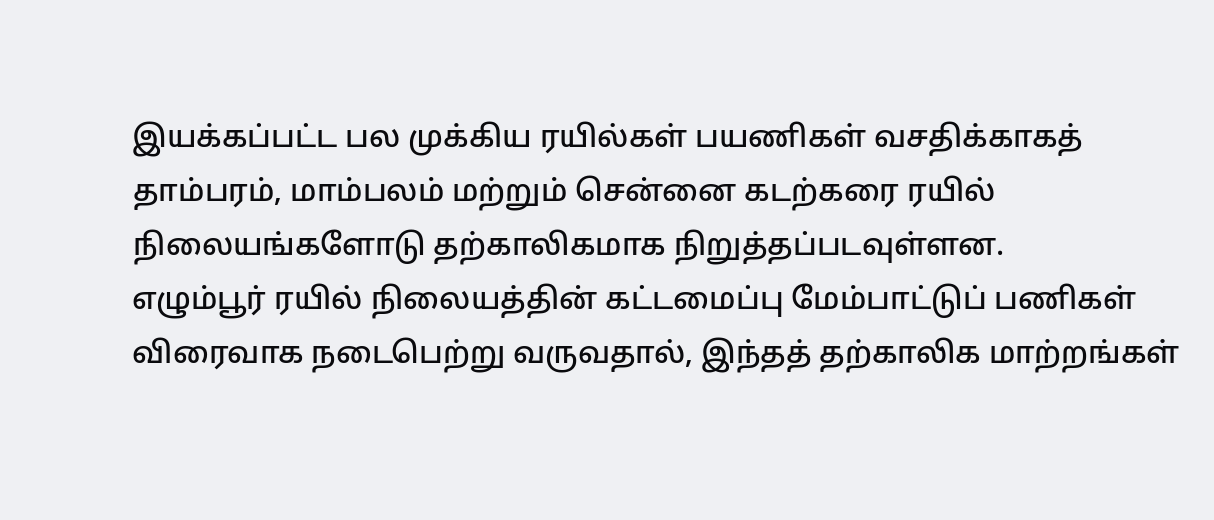இயக்கப்பட்ட பல முக்கிய ரயில்கள் பயணிகள் வசதிக்காகத் தாம்பரம், மாம்பலம் மற்றும் சென்னை கடற்கரை ரயில் நிலையங்களோடு தற்காலிகமாக நிறுத்தப்படவுள்ளன.
எழும்பூர் ரயில் நிலையத்தின் கட்டமைப்பு மேம்பாட்டுப் பணிகள் விரைவாக நடைபெற்று வருவதால், இந்தத் தற்காலிக மாற்றங்கள்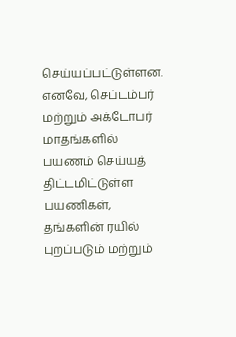செய்யப்பட்டுள்ளன.
எனவே, செப்டம்பர் மற்றும் அக்டோபர் மாதங்களில் பயணம் செய்யத் திட்டமிட்டுள்ள பயணிகள், தங்களின் ரயில் புறப்படும் மற்றும்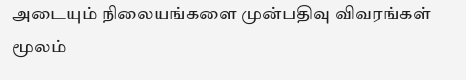அடையும் நிலையங்களை முன்பதிவு விவரங்கள் மூலம்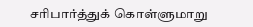சரிபார்த்துக் கொள்ளுமாறு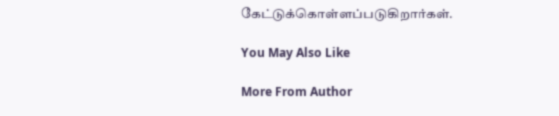கேட்டுக்கொள்ளப்படுகிறார்கள்.

You May Also Like

More From Author